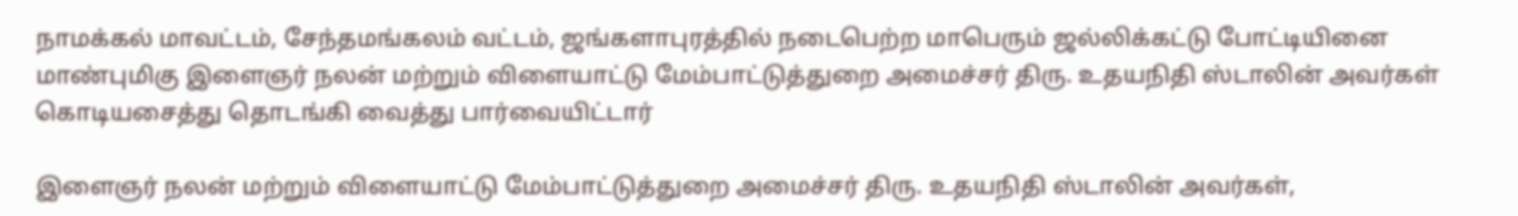நாமக்கல் மாவட்டம், சேந்தமங்கலம் வட்டம், ஜங்களாபுரத்தில் நடைபெற்ற மாபெரும் ஜல்லிக்கட்டு போட்டியினை மாண்புமிகு இளைஞர் நலன் மற்றும் விளையாட்டு மேம்பாட்டுத்துறை அமைச்சர் திரு. உதயநிதி ஸ்டாலின் அவர்கள் கொடியசைத்து தொடங்கி வைத்து பார்வையிட்டார்

இளைஞர் நலன் மற்றும் விளையாட்டு மேம்பாட்டுத்துறை அமைச்சர் திரு. உதயநிதி ஸ்டாலின் அவர்கள்,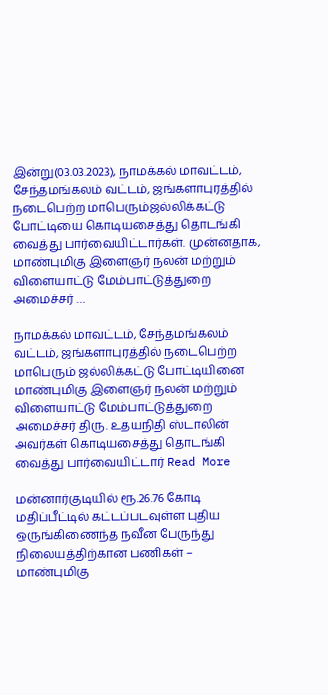இன்று(03.03.2023), நாமக்கல் மாவட்டம், சேந்தமங்கலம் வட்டம், ஜங்களாபுரத்தில் நடைபெற்ற மாபெரும்ஜல்லிக்கட்டு போட்டியை கொடியசைத்து தொடங்கி வைத்து பார்வையிட்டார்கள். முன்னதாக, மாண்புமிகு இளைஞர் நலன் மற்றும் விளையாட்டு மேம்பாட்டுத்துறை அமைச்சர் …

நாமக்கல் மாவட்டம், சேந்தமங்கலம் வட்டம், ஜங்களாபுரத்தில் நடைபெற்ற மாபெரும் ஜல்லிக்கட்டு போட்டியினை மாண்புமிகு இளைஞர் நலன் மற்றும் விளையாட்டு மேம்பாட்டுத்துறை அமைச்சர் திரு. உதயநிதி ஸ்டாலின் அவர்கள் கொடியசைத்து தொடங்கி வைத்து பார்வையிட்டார் Read More

மன்னார்குடியில் ரூ.26.76 கோடி மதிப்பீட்டில் கட்டப்படவுள்ள புதிய ஒருங்கிணைந்த நவீன பேருந்து நிலையத்திற்கான பணிகள் – மாண்புமிகு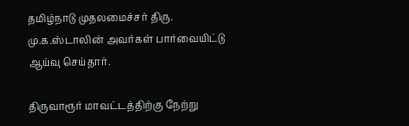தமிழ்நாடு முதலமைச்சர் திரு. மு.க.ஸ்டாலின் அவர்கள் பார்வையிட்டு ஆய்வு செய்தார்.

திருவாரூர் மாவட்டத்திற்கு நேற்று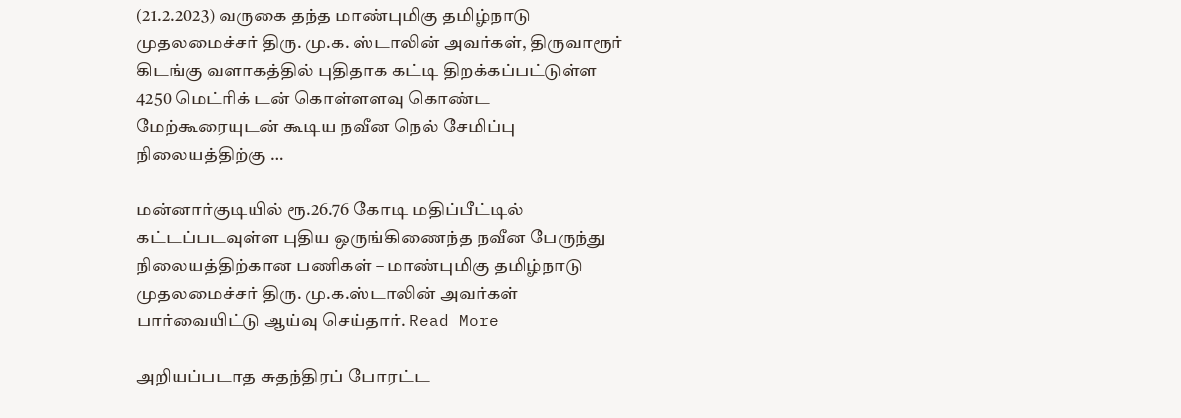(21.2.2023) வருகை தந்த மாண்புமிகு தமிழ்நாடு முதலமைச்சர் திரு. மு.க. ஸ்டாலின் அவர்கள், திருவாரூர் கிடங்கு வளாகத்தில் புதிதாக கட்டி திறக்கப்பட்டுள்ள 4250 மெட்ரிக் டன் கொள்ளளவு கொண்ட மேற்கூரையுடன் கூடிய நவீன நெல் சேமிப்பு நிலையத்திற்கு …

மன்னார்குடியில் ரூ.26.76 கோடி மதிப்பீட்டில் கட்டப்படவுள்ள புதிய ஒருங்கிணைந்த நவீன பேருந்து நிலையத்திற்கான பணிகள் – மாண்புமிகு தமிழ்நாடு முதலமைச்சர் திரு. மு.க.ஸ்டாலின் அவர்கள் பார்வையிட்டு ஆய்வு செய்தார். Read More

அறியப்படாத சுதந்திரப் போரட்ட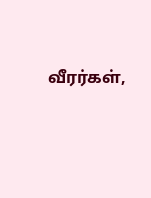வீரர்கள்,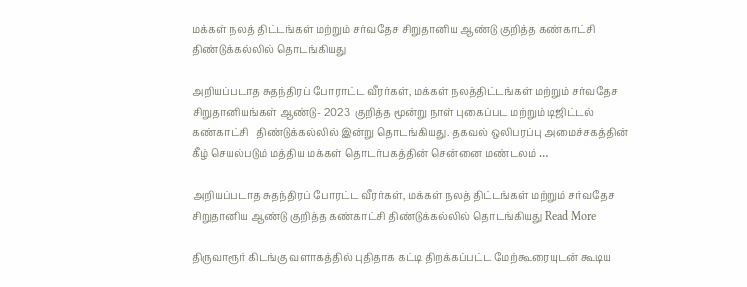மக்கள் நலத் திட்டங்கள் மற்றும் சர்வதேச சிறுதானிய ஆண்டு குறித்த கண்காட்சி திண்டுக்கல்லில் தொடங்கியது

அறியப்படாத சுதந்திரப் போராட்ட வீரர்கள், மக்கள் நலத்திட்டங்கள் மற்றும் சர்வதேச சிறுதானியங்கள் ஆண்டு- 2023  குறித்த மூன்று நாள் புகைப்பட மற்றும் டிஜிட்டல் கண்காட்சி   திண்டுக்கல்லில் இன்று தொடங்கியது. தகவல் ஒலிபரப்பு அமைச்சகத்தின் கீழ் செயல்படும் மத்திய மக்கள் தொடர்பகத்தின் சென்னை மண்டலம் …

அறியப்படாத சுதந்திரப் போரட்ட வீரர்கள், மக்கள் நலத் திட்டங்கள் மற்றும் சர்வதேச சிறுதானிய ஆண்டு குறித்த கண்காட்சி திண்டுக்கல்லில் தொடங்கியது Read More

திருவாரூர் கிடங்கு வளாகத்தில் புதிதாக கட்டி திறக்கப்பட்ட மேற்கூரையுடன் கூடிய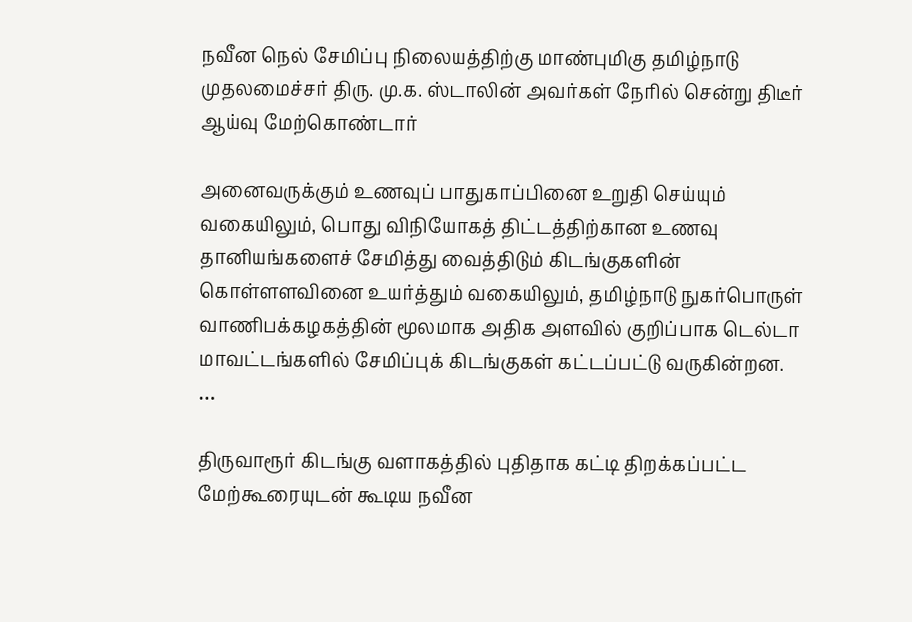நவீன நெல் சேமிப்பு நிலையத்திற்கு மாண்புமிகு தமிழ்நாடு முதலமைச்சர் திரு. மு.க. ஸ்டாலின் அவர்கள் நேரில் சென்று திடீர் ஆய்வு மேற்கொண்டார்

அனைவருக்கும் உணவுப் பாதுகாப்பினை உறுதி செய்யும் வகையிலும், பொது விநியோகத் திட்டத்திற்கான உணவு தானியங்களைச் சேமித்து வைத்திடும் கிடங்குகளின் கொள்ளளவினை உயர்த்தும் வகையிலும், தமிழ்நாடு நுகர்பொருள் வாணிபக்கழகத்தின் மூலமாக அதிக அளவில் குறிப்பாக டெல்டா மாவட்டங்களில் சேமிப்புக் கிடங்குகள் கட்டப்பட்டு வருகின்றன. …

திருவாரூர் கிடங்கு வளாகத்தில் புதிதாக கட்டி திறக்கப்பட்ட மேற்கூரையுடன் கூடிய நவீன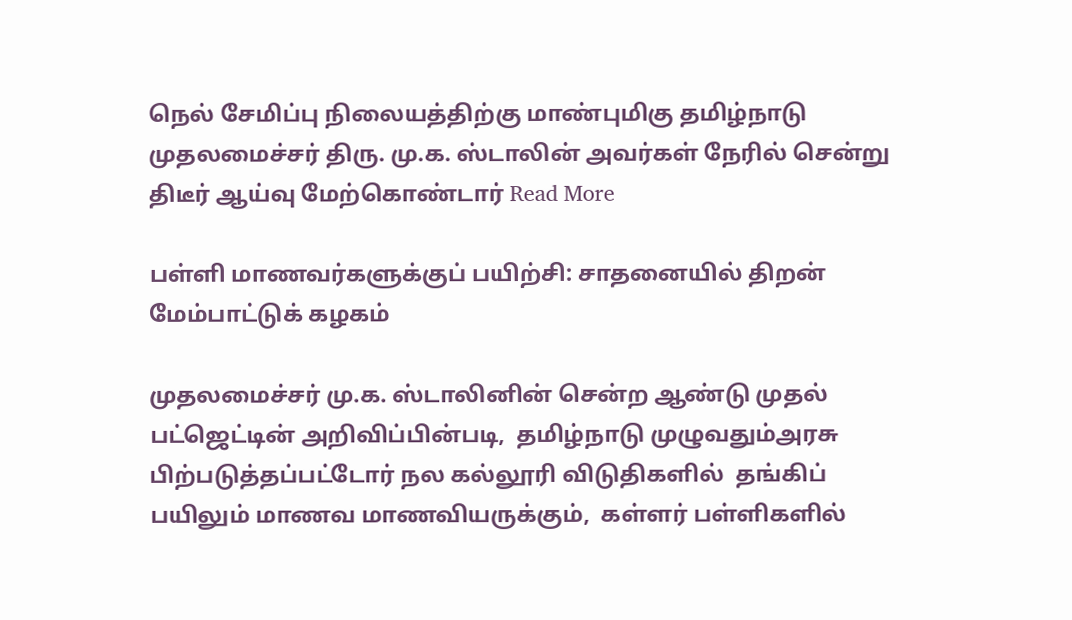நெல் சேமிப்பு நிலையத்திற்கு மாண்புமிகு தமிழ்நாடு முதலமைச்சர் திரு. மு.க. ஸ்டாலின் அவர்கள் நேரில் சென்று திடீர் ஆய்வு மேற்கொண்டார் Read More

பள்ளி மாணவர்களுக்குப் பயிற்சி: சாதனையில் திறன் மேம்பாட்டுக் கழகம்

முதலமைச்சர் மு.க. ஸ்டாலினின் சென்ற ஆண்டு முதல் பட்ஜெட்டின் அறிவிப்பின்படி,  தமிழ்நாடு முழுவதும்அரசு  பிற்படுத்தப்பட்டோர் நல கல்லூரி விடுதிகளில்  தங்கிப் பயிலும் மாணவ மாணவியருக்கும்,  கள்ளர் பள்ளிகளில்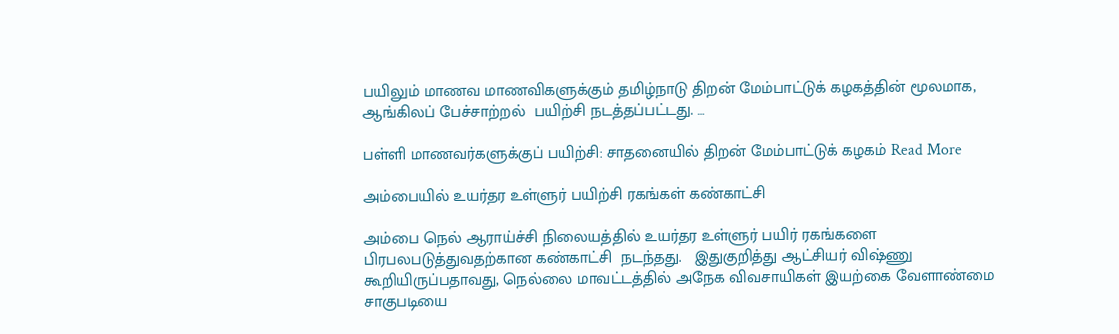பயிலும் மாணவ மாணவிகளுக்கும் தமிழ்நாடு திறன் மேம்பாட்டுக் கழகத்தின் மூலமாக,  ஆங்கிலப் பேச்சாற்றல்  பயிற்சி நடத்தப்பட்டது. …

பள்ளி மாணவர்களுக்குப் பயிற்சி: சாதனையில் திறன் மேம்பாட்டுக் கழகம் Read More

அம்பையில் உயர்தர உள்ளுர் பயிற்சி ரகங்கள் கண்காட்சி

அம்பை நெல் ஆராய்ச்சி நிலையத்தில் உயர்தர உள்ளுர் பயிர் ரகங்களை பிரபலபடுத்துவதற்கான கண்காட்சி  நடந்தது.   இதுகுறித்து ஆட்சியர் விஷ்ணு கூறியிருப்பதாவது, நெல்லை மாவட்டத்தில் அநேக விவசாயிகள் இயற்கை வேளாண்மை சாகுபடியை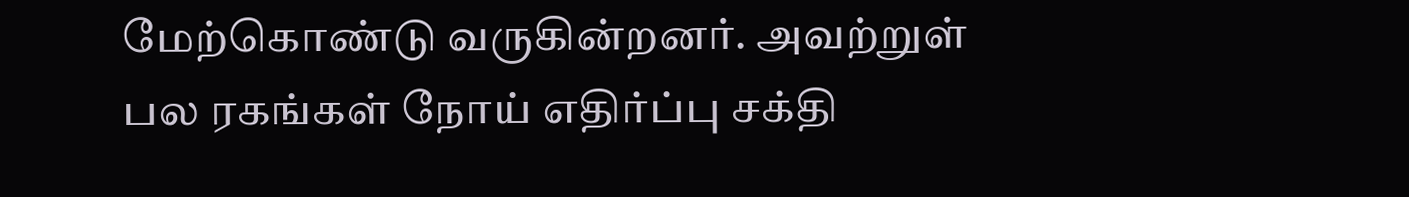மேற்கொண்டு வருகின்றனர். அவற்றுள் பல ரகங்கள் நோய் எதிர்ப்பு சக்தி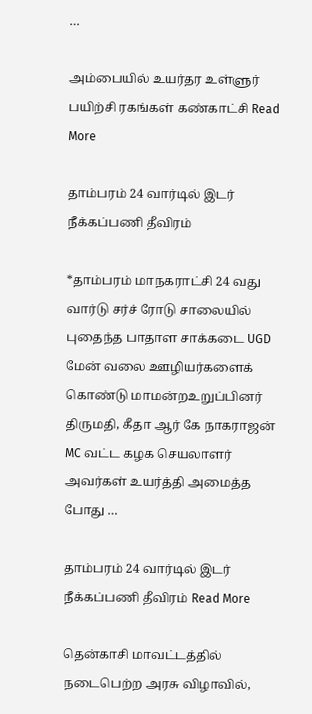…

அம்பையில் உயர்தர உள்ளுர் பயிற்சி ரகங்கள் கண்காட்சி Read More

தாம்பரம் 24 வார்டில் இடர் நீக்கப்பணி தீவிரம்

*தாம்பரம் மாநகராட்சி 24 வது வார்டு சர்ச் ரோடு சாலையில் புதைந்த பாதாள சாக்கடை UGD மேன் வலை ஊழியர்களைக் கொண்டு மாமன்றஉறுப்பினர் திருமதி, கீதா ஆர் கே நாகராஜன் MC வட்ட கழக செயலாளர் அவர்கள் உயர்த்தி அமைத்த போது …

தாம்பரம் 24 வார்டில் இடர் நீக்கப்பணி தீவிரம் Read More

தென்காசி மாவட்டத்தில் நடைபெற்ற அரசு விழாவில்,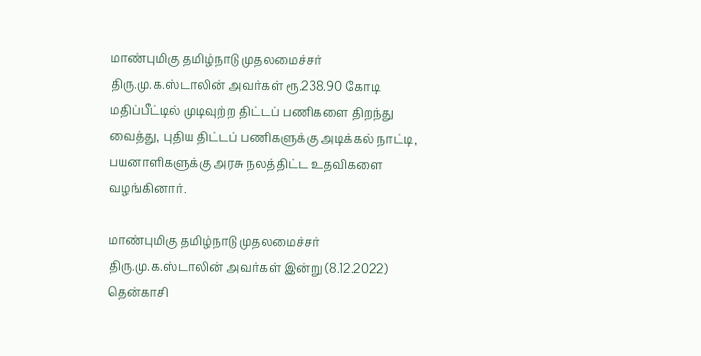மாண்புமிகு தமிழ்நாடு முதலமைச்சர் திரு.மு.க.ஸ்டாலின் அவர்கள் ரூ.238.90 கோடி மதிப்பீட்டில் முடிவுற்ற திட்டப் பணிகளை திறந்து வைத்து, புதிய திட்டப் பணிகளுக்கு அடிக்கல் நாட்டி, பயனாளிகளுக்கு அரசு நலத்திட்ட உதவிகளை வழங்கினார்.

மாண்புமிகு தமிழ்நாடு முதலமைச்சர் திரு.மு.க.ஸ்டாலின் அவர்கள் இன்று (8.12.2022) தென்காசி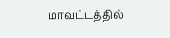மாவட்டத்தில்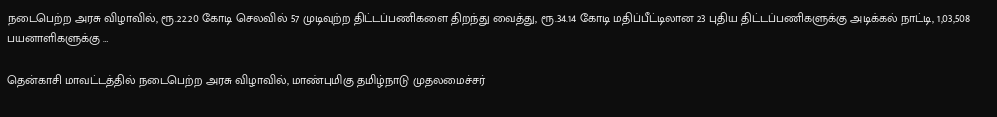நடைபெற்ற அரசு விழாவில், ரூ.22.20 கோடி செலவில் 57 முடிவுற்ற திட்டப்பணிகளை திறந்து வைத்து, ரூ.34.14 கோடி மதிப்பீட்டிலான 23 புதிய திட்டப்பணிகளுக்கு அடிக்கல் நாட்டி, 1,03,508 பயனாளிகளுக்கு …

தென்காசி மாவட்டத்தில் நடைபெற்ற அரசு விழாவில், மாண்புமிகு தமிழ்நாடு முதலமைச்சர்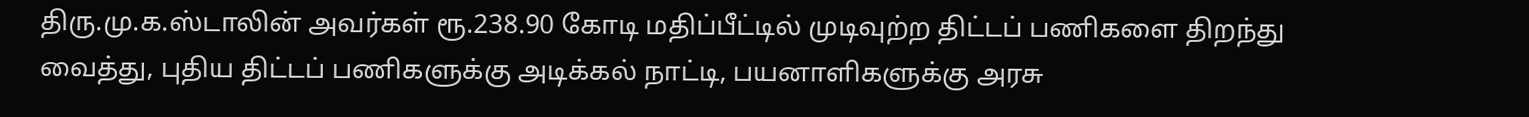திரு.மு.க.ஸ்டாலின் அவர்கள் ரூ.238.90 கோடி மதிப்பீட்டில் முடிவுற்ற திட்டப் பணிகளை திறந்து வைத்து, புதிய திட்டப் பணிகளுக்கு அடிக்கல் நாட்டி, பயனாளிகளுக்கு அரசு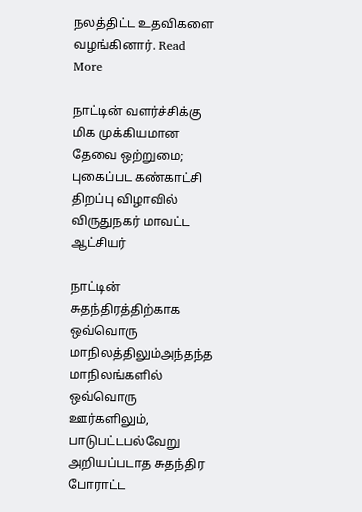நலத்திட்ட உதவிகளை வழங்கினார். Read More

நாட்டின் வளர்ச்சிக்கு மிக முக்கியமான தேவை ஒற்றுமை; புகைப்பட கண்காட்சி திறப்பு விழாவில் விருதுநகர் மாவட்ட ஆட்சியர்

நாட்டின் சுதந்திரத்திற்காக ஒவ்வொரு மாநிலத்திலும்அந்தந்த மாநிலங்களில் ஒவ்வொரு ஊர்களிலும், பாடுபட்டபல்வேறு அறியப்படாத சுதந்திர போராட்ட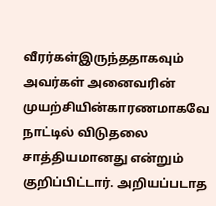வீரர்கள்இருந்ததாகவும் அவர்கள் அனைவரின் முயற்சியின்காரணமாகவே நாட்டில் விடுதலை சாத்தியமானது என்றும் குறிப்பிட்டார். அறியப்படாத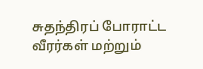சுதந்திரப் போராட்ட வீரர்கள் மற்றும்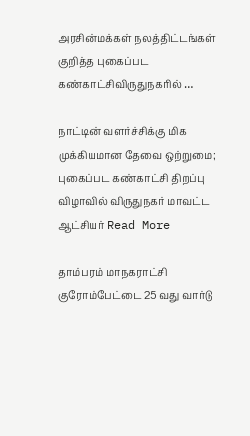அரசின்மக்கள் நலத்திட்டங்கள் குறித்த புகைப்பட கண்காட்சிவிருதுநகரில் …

நாட்டின் வளர்ச்சிக்கு மிக முக்கியமான தேவை ஒற்றுமை; புகைப்பட கண்காட்சி திறப்பு விழாவில் விருதுநகர் மாவட்ட ஆட்சியர் Read More

தாம்பரம் மாநகராட்சி குரோம்பேட்டை 25 வது வார்டு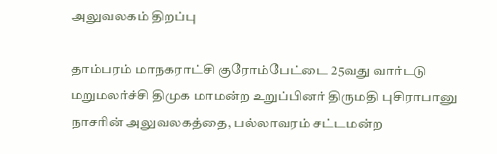அலுவலகம் திறப்பு

தாம்பரம் மாநகராட்சி குரோம்பேட்டை 25வது வார்டடு மறுமலர்ச்சி திமுக மாமன்ற உறுப்பினர் திருமதி புசிராபானு நாசரின் அலுவலகத்தை, பல்லாவரம் சட்டமன்ற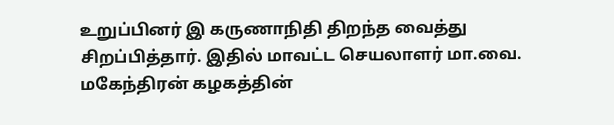உறுப்பினர் இ கருணாநிதி திறந்த வைத்து சிறப்பித்தார். இதில் மாவட்ட செயலாளர் மா.வை. மகேந்திரன் கழகத்தின்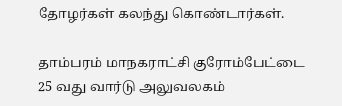தோழர்கள் கலந்து கொண்டார்கள்.

தாம்பரம் மாநகராட்சி குரோம்பேட்டை 25 வது வார்டு அலுவலகம்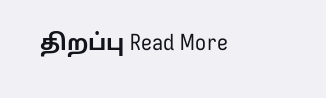திறப்பு Read More